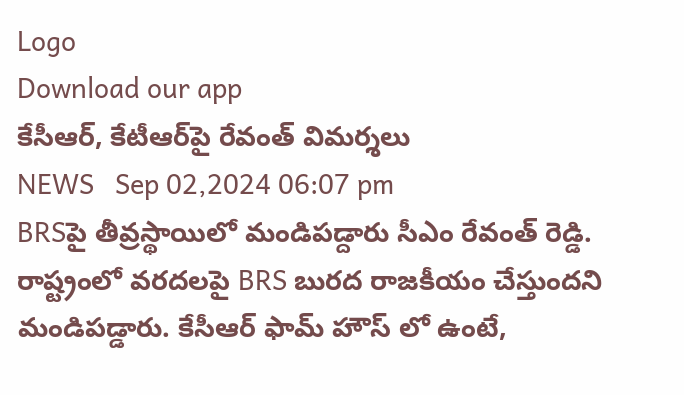Logo
Download our app
కేసీఆర్, కేటీఆర్‌పై రేవంత్ విమ‌ర్శ‌లు
NEWS   Sep 02,2024 06:07 pm
BRSపై తీవ్రస్థాయిలో మండిపడ్దారు సీఎం రేవంత్ రెడ్డి. రాష్ట్రంలో వరదలపై BRS బురద రాజకీయం చేస్తుందని మండిపడ్డారు. కేసీఆర్ ఫామ్ హౌస్ లో ఉంటే,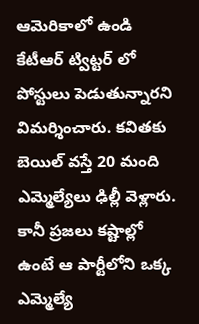ఆమెరికాలో ఉండి కేటీఆర్ ట్విట్టర్ లో పోస్టులు పెడుతున్నారని విమర్శించారు. కవితకు బెయిల్‌ వస్తే 20 మంది ఎమ్మెల్యేలు ఢిల్లీ వెళ్లారు. కానీ ప్రజలు కష్టాల్లో ఉంటే ఆ పార్టీలోని ఒక్క ఎమ్మెల్యే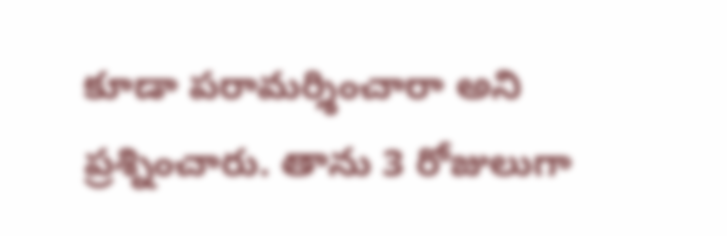కూడా పరామర్శించారా అని ప్రశ్నించారు. తాను 3 రోజులుగా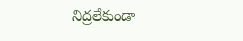నిద్రలేకుండా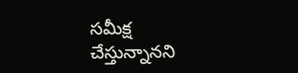సమీక్ష చేస్తున్నానని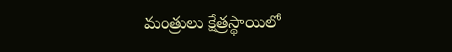మంత్రులు క్షేత్రస్థాయిలో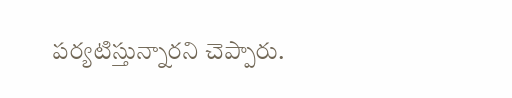పర్యటిస్తున్నారని చెప్పారు.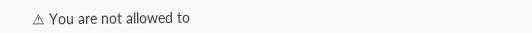⚠ You are not allowed to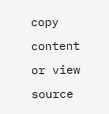copy content or view source